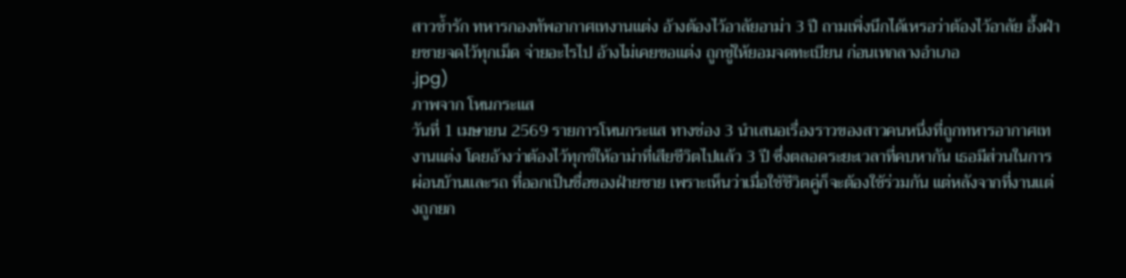สาวช้ำรัก ทหารกองทัพอากาศเทงานแต่ง อ้างต้องไว้อาลัยอาม่า 3 ปี ถามเพิ่งนึกได้เหรอว่าต้องไว้อาลัย อึ้งฝ่ายชายจดไว้ทุกเม็ด จ่ายอะไรไป อ้างไม่เคยขอแต่ง ถูกขู่ให้ยอมจดทะเบียน ก่อนเทกลางอำเภอ
.jpg)
ภาพจาก โหนกระแส
วันที่ 1 เมษายน 2569 รายการโหนกระแส ทางช่อง 3 นำเสนอเรื่องราวของสาวคนหนึ่งที่ถูกทหารอากาศเทงานแต่ง โดยอ้างว่าต้องไว้ทุกข์ให้อาม่าที่เสียชีวิตไปแล้ว 3 ปี ซึ่งตลอดระยะเวลาที่คบหากัน เธอมีส่วนในการผ่อนบ้านและรถ ที่ออกเป็นชื่อของฝ่ายชาย เพราะเห็นว่าเมื่อใช้ชีวิตคู่ก็จะต้องใช้ร่วมกัน แต่หลังจากที่งานแต่งถูกยก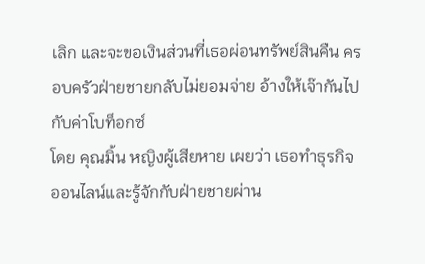เลิก และจะขอเงินส่วนที่เธอผ่อนทรัพย์สินคืน ครอบครัวฝ่ายชายกลับไม่ยอมจ่าย อ้างให้เจ๊ากันไปกับค่าโบท็อกซ์
โดย คุณมิ้น หญิงผู้เสียหาย เผยว่า เธอทำธุรกิจออนไลน์และรู้จักกับฝ่ายชายผ่าน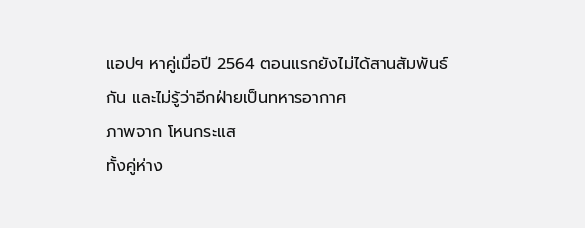แอปฯ หาคู่เมื่อปี 2564 ตอนแรกยังไม่ได้สานสัมพันธ์กัน และไม่รู้ว่าอีกฝ่ายเป็นทหารอากาศ
ภาพจาก โหนกระแส
ทั้งคู่ห่าง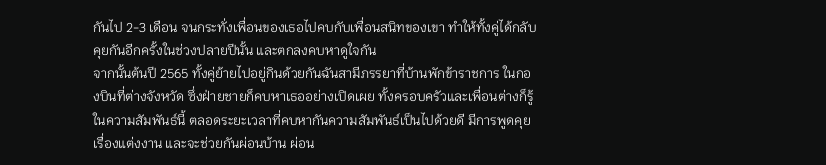กันไป 2-3 เดือน จนกระทั่งเพื่อนของเธอไปคบกับเพื่อนสนิทของเขา ทำให้ทั้งคู่ได้กลับคุยกันอีกครั้งในช่วงปลายปีนั้น และตกลงคบหาดูใจกัน
จากนั้นต้นปี 2565 ทั้งคู่ย้ายไปอยู่กินด้วยกันฉันสามีภรรยาที่บ้านพักข้าราชการ ในกองบินที่ต่างจังหวัด ซึ่งฝ่ายชายก็คบหาเธออย่างเปิดเผย ทั้งครอบครัวและเพื่อนต่างก็รู้ในความสัมพันธ์นี้ ตลอดระยะเวลาที่คบหากันความสัมพันธ์เป็นไปด้วยดี มีการพูดคุยเรื่องแต่งงาน และจะช่วยกันผ่อนบ้าน ผ่อน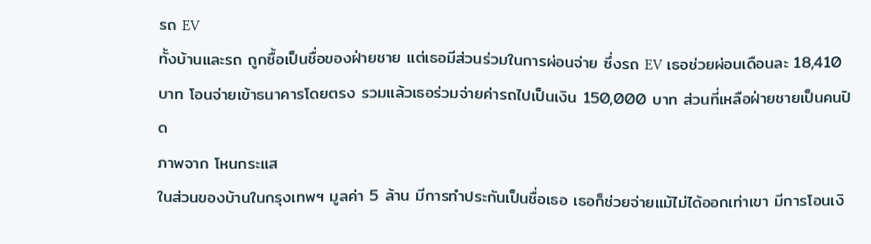รถ EV
ทั้งบ้านและรถ ถูกซื้อเป็นชื่อของฝ่ายชาย แต่เธอมีส่วนร่วมในการผ่อนจ่าย ซึ่งรถ EV เธอช่วยผ่อนเดือนละ 18,410 บาท โอนจ่ายเข้าธนาคารโดยตรง รวมแล้วเธอร่วมจ่ายค่ารถไปเป็นเงิน 150,000 บาท ส่วนที่เหลือฝ่ายชายเป็นคนปิด
ภาพจาก โหนกระแส
ในส่วนของบ้านในกรุงเทพฯ มูลค่า 5 ล้าน มีการทำประกันเป็นชื่อเธอ เธอก็ช่วยจ่ายแม้ไม่ได้ออกเท่าเขา มีการโอนเงิ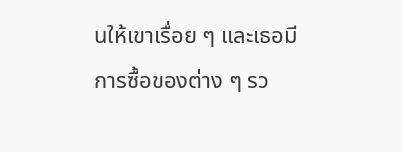นให้เขาเรื่อย ๆ และเธอมีการซื้อของต่าง ๆ รว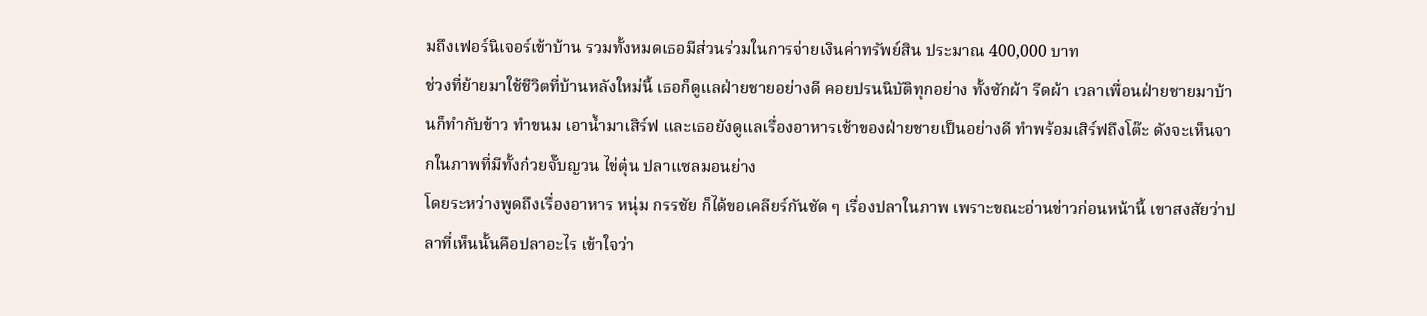มถึงเฟอร์นิเจอร์เข้าบ้าน รวมทั้งหมดเธอมีส่วนร่วมในการจ่ายเงินค่าทรัพย์สิน ประมาณ 400,000 บาท
ช่วงที่ย้ายมาใช้ชีวิตที่บ้านหลังใหม่นี้ เธอก็ดูแลฝ่ายชายอย่างดี คอยปรนนิบัติทุกอย่าง ทั้งซักผ้า รีดผ้า เวลาเพื่อนฝ่ายชายมาบ้านก็ทำกับข้าว ทำขนม เอาน้ำมาเสิร์ฟ และเธอยังดูแลเรื่องอาหารเช้าของฝ่ายชายเป็นอย่างดี ทำพร้อมเสิร์ฟถึงโต๊ะ ดังจะเห็นจากในภาพที่มีทั้งก๋วยจั๊บญวน ไข่ตุ๋น ปลาแซลมอนย่าง
โดยระหว่างพูดถึงเรื่องอาหาร หนุ่ม กรรชัย ก็ได้ขอเคลียร์กันชัด ๆ เรื่องปลาในภาพ เพราะขณะอ่านข่าวก่อนหน้านี้ เขาสงสัยว่าปลาที่เห็นนั้นคือปลาอะไร เข้าใจว่า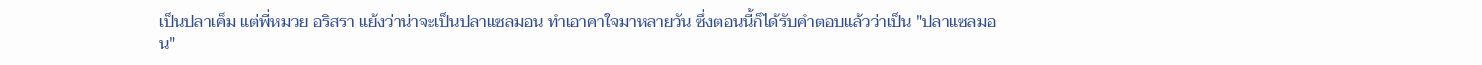เป็นปลาเค็ม แต่พี่หมวย อริสรา แย้งว่าน่าจะเป็นปลาแซลมอน ทำเอาคาใจมาหลายวัน ซึ่งตอนนี้ก็ได้รับคำตอบแล้วว่าเป็น "ปลาแซลมอน"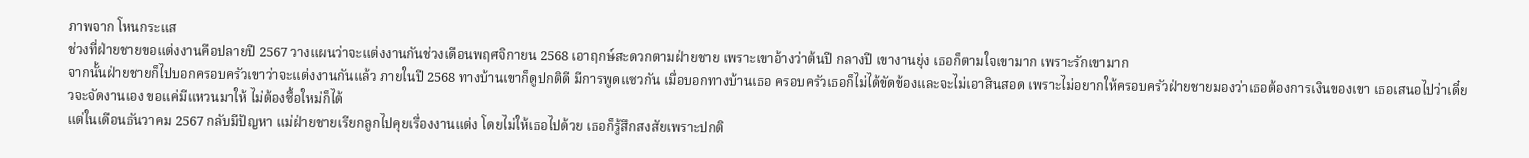ภาพจาก โหนกระแส
ช่วงที่ฝ่ายชายขอแต่งงานคือปลายปี 2567 วางแผนว่าจะแต่งงานกันช่วงเดือนพฤศจิกายน 2568 เอาฤกษ์สะดวกตามฝ่ายชาย เพราะเขาอ้างว่าต้นปี กลางปี เขางานยุ่ง เธอก็ตามใจเขามาก เพราะรักเขามาก
จากนั้นฝ่ายชายก็ไปบอกครอบครัวเขาว่าจะแต่งงานกันแล้ว ภายในปี 2568 ทางบ้านเขาก็ดูปกติดี มีการพูดแซวกัน เมื่อบอกทางบ้านเธอ ครอบครัวเธอก็ไม่ได้ขัดข้องและจะไม่เอาสินสอด เพราะไม่อยากให้ครอบครัวฝ่ายชายมองว่าเธอต้องการเงินของเขา เธอเสนอไปว่าเดี๋ยวจะจัดงานเอง ขอแค่มีแหวนมาให้ ไม่ต้องซื้อใหม่ก็ได้
แต่ในเดือนธันวาคม 2567 กลับมีปัญหา แม่ฝ่ายชายเรียกลูกไปคุยเรื่องงานแต่ง โดยไม่ให้เธอไปด้วย เธอก็รู้สึกสงสัยเพราะปกติ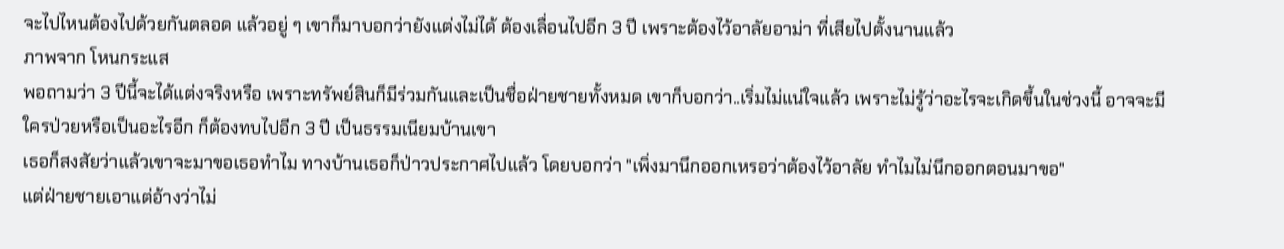จะไปไหนต้องไปด้วยกันตลอด แล้วอยู่ ๆ เขาก็มาบอกว่ายังแต่งไม่ได้ ต้องเลื่อนไปอีก 3 ปี เพราะต้องไว้อาลัยอาม่า ที่เสียไปตั้งนานแล้ว
ภาพจาก โหนกระแส
พอถามว่า 3 ปีนี้จะได้แต่งจริงหรือ เพราะทรัพย์สินก็มีร่วมกันและเป็นชื่อฝ่ายชายทั้งหมด เขาก็บอกว่า..เริ่มไม่แน่ใจแล้ว เพราะไม่รู้ว่าอะไรจะเกิดขึ้นในช่วงนี้ อาจจะมีใครป่วยหรือเป็นอะไรอีก ก็ต้องทบไปอีก 3 ปี เป็นธรรมเนียมบ้านเขา
เธอก็สงสัยว่าแล้วเขาจะมาขอเธอทำไม ทางบ้านเธอก็ป่าวประกาศไปแล้ว โดยบอกว่า "เพิ่งมานึกออกเหรอว่าต้องไว้อาลัย ทำไมไม่นึกออกตอนมาขอ"
แต่ฝ่ายชายเอาแต่อ้างว่าไม่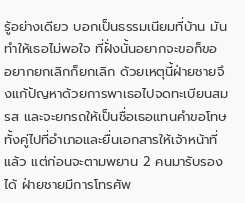รู้อย่างเดียว บอกเป็นธรรมเนียมที่บ้าน มันทำให้เธอไม่พอใจ ที่ฝั่งนั้นอยากจะขอก็ขอ อยากยกเลิกก็ยกเลิก ด้วยเหตุนี้ฝ่ายชายจึงแก้ปัญหาด้วยการพาเธอไปจดทะเบียนสมรส และจะยกรถให้เป็นชื่อเธอแทนคำขอโทษ
ทั้งคู่ไปที่อำเภอและยื่นเอกสารให้เจ้าหน้าที่แล้ว แต่ก่อนจะตามพยาน 2 คนมารับรองได้ ฝ่ายชายมีการโทรศัพ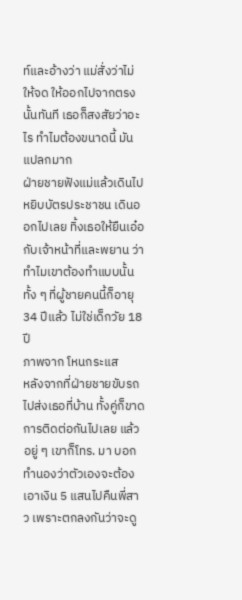ท์และอ้างว่า แม่สั่งว่าไม่ให้จด ให้ออกไปจากตรงนั้นทันที เธอก็สงสัยว่าอะไร ทำไมต้องขนาดนี้ มันแปลกมาก
ฝ่ายชายฟังแม่แล้วเดินไปหยิบบัตรประชาชน เดินออกไปเลย ทิ้งเธอให้ยืนเอ๋อกับเจ้าหน้าที่และพยาน ว่าทำไมเขาต้องทำแบบนั้น ทั้ง ๆ ที่ผู้ชายคนนี้ก็อายุ 34 ปีแล้ว ไม่ใช่เด็กวัย 18 ปี
ภาพจาก โหนกระแส
หลังจากที่ฝ่ายชายขับรถไปส่งเธอที่บ้าน ทั้งคู่ก็ขาดการติดต่อกันไปเลย แล้วอยู่ ๆ เขาก็โทร. มา บอกทำนองว่าตัวเองจะต้องเอาเงิน 5 แสนไปคืนพี่สาว เพราะตกลงกันว่าจะดู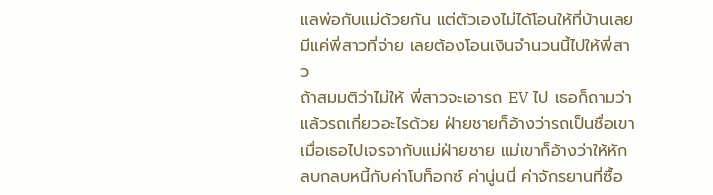แลพ่อกับแม่ด้วยกัน แต่ตัวเองไม่ได้โอนให้ที่บ้านเลย มีแค่พี่สาวที่จ่าย เลยต้องโอนเงินจำนวนนี้ไปให้พี่สาว
ถ้าสมมติว่าไม่ให้ พี่สาวจะเอารถ EV ไป เธอก็ถามว่าแล้วรถเกี่ยวอะไรด้วย ฝ่ายชายก็อ้างว่ารถเป็นชื่อเขา
เมื่อเธอไปเจรจากับแม่ฝ่ายชาย แม่เขาก็อ้างว่าให้หักลบกลบหนี้กับค่าโบท็อกซ์ ค่านู่นนี่ ค่าจักรยานที่ซื้อ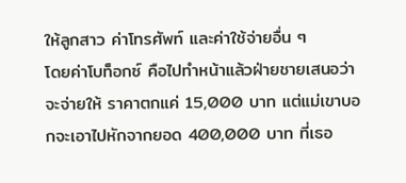ให้ลูกสาว ค่าโทรศัพท์ และค่าใช้จ่ายอื่น ๆ
โดยค่าโบท็อกซ์ คือไปทำหน้าแล้วฝ่ายชายเสนอว่าจะจ่ายให้ ราคาตกแค่ 15,000 บาท แต่แม่เขาบอกจะเอาไปหักจากยอด 400,000 บาท ที่เธอ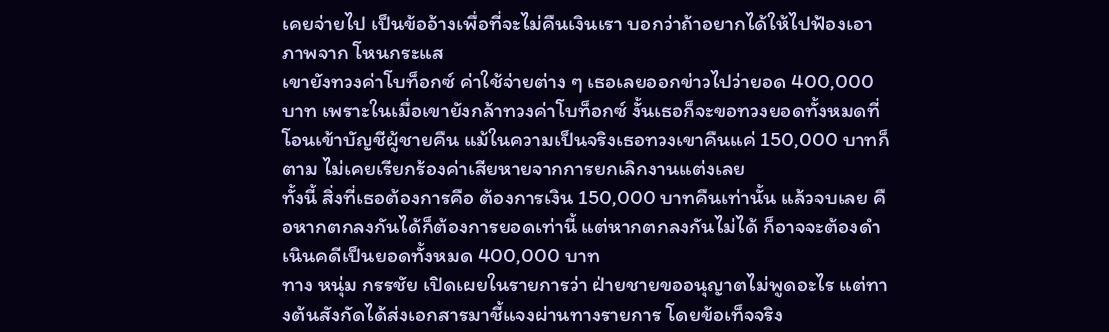เคยจ่ายไป เป็นข้ออ้างเพื่อที่จะไม่คืนเงินเรา บอกว่าถ้าอยากได้ให้ไปฟ้องเอา
ภาพจาก โหนกระแส
เขายังทวงค่าโบท็อกซ์ ค่าใช้จ่ายต่าง ๆ เธอเลยออกข่าวไปว่ายอด 400,000 บาท เพราะในเมื่อเขายังกล้าทวงค่าโบท็อกซ์ งั้นเธอก็จะขอทวงยอดทั้งหมดที่โอนเข้าบัญชีผู้ชายคืน แม้ในความเป็นจริงเธอทวงเขาคืนแค่ 150,000 บาทก็ตาม ไม่เคยเรียกร้องค่าเสียหายจากการยกเลิกงานแต่งเลย
ทั้งนี้ สิ่งที่เธอต้องการคือ ต้องการเงิน 150,000 บาทคืนเท่านั้น แล้วจบเลย คือหากตกลงกันได้ก็ต้องการยอดเท่านี้ แต่หากตกลงกันไม่ได้ ก็อาจจะต้องดำเนินคดีเป็นยอดทั้งหมด 400,000 บาท
ทาง หนุ่ม กรรชัย เปิดเผยในรายการว่า ฝ่ายชายขออนุญาตไม่พูดอะไร แต่ทางต้นสังกัดได้ส่งเอกสารมาชี้แจงผ่านทางรายการ โดยข้อเท็จจริง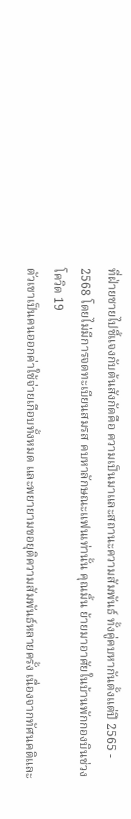ที่ฝ่ายชายไปชี้แจงกับต้นสังกัดคือ ความเป็นมาและสถานะความสัมพันธ์ ทั้งคู่คบหากันตั้งแต่ปี 2565 - 2568 โดยไม่มีการจดทะเบียนสมรส คบหาลักษณะแฟนเท่านั้น คุณมิ้น ย้ายมาอาศัยในบ้านพักกองบินช่วงโควิด 19
ตัวเขาเป็นคนออกค่าใช้จ่ายเกือบทั้งหมด และพยายามขอยุติความสัมพันธ์หลายครั้ง เนื่องจากทัศนคติและ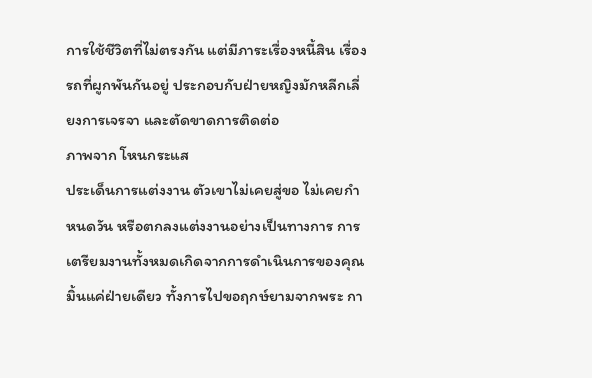การใช้ชีวิตที่ไม่ตรงกัน แต่มีภาระเรื่องหนี้สิน เรื่องรถที่ผูกพันกันอยู่ ประกอบกับฝ่ายหญิงมักหลีกเลี่ยงการเจรจา และตัดขาดการติดต่อ
ภาพจาก โหนกระแส
ประเด็นการแต่งงาน ตัวเขาไม่เคยสู่ขอ ไม่เคยกำหนดวัน หรือตกลงแต่งงานอย่างเป็นทางการ การเตรียมงานทั้งหมดเกิดจากการดำเนินการของคุณมิ้นแค่ฝ่ายเดียว ทั้งการไปขอฤกษ์ยามจากพระ กา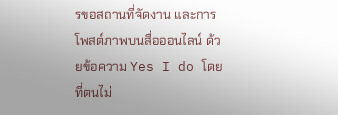รขอสถานที่จัดงาน และการโพสต์ภาพบนสื่อออนไลน์ ด้วยข้อความ Yes I do โดยที่ตนไม่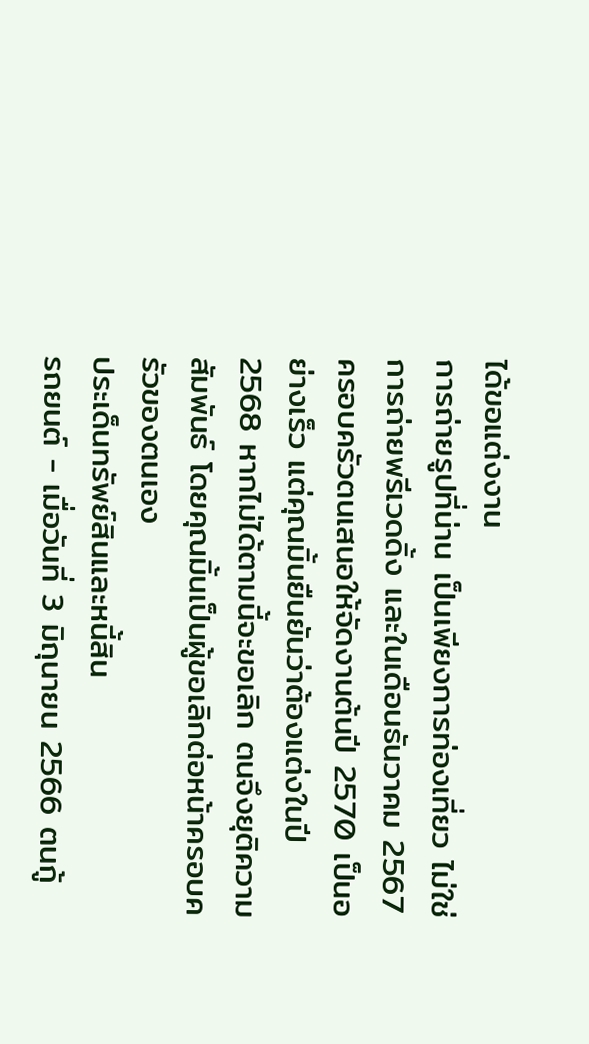ได้ขอแต่งงาน
การถ่ายรูปที่น่าน เป็นเพียงการท่องเที่ยว ไม่ใช่การถ่ายพรีเวดดิ้ง และในเดือนธันวาคม 2567 ครอบครัวตนเสนอให้จัดงานต้นปี 2570 เป็นอย่างเร็ว แต่คุณมิ้นยืนยันว่าต้องแต่งในปี 2568 หากไม่ได้ตามนี้จะขอเลิก ตนจึงยุติความสัมพันธ์ โดยคุณมิ้นเป็นผู้ขอเลิกต่อหน้าครอบครัวของตนเอง
ประเด็นทรัพย์สินและหนี้สิน
รถยนต์ - เมื่อวันที่ 3 มิถุนายน 2566 ตนกู้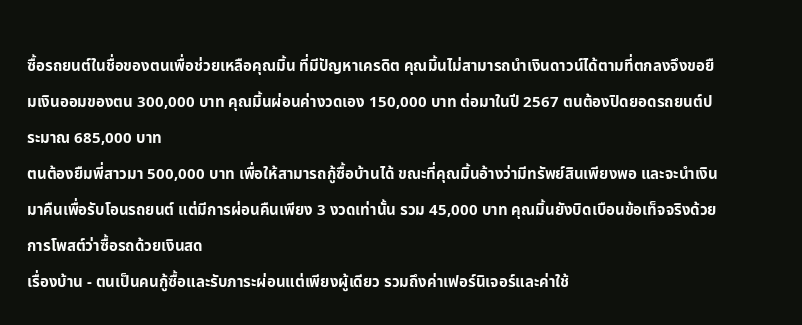ซื้อรถยนต์ในชื่อของตนเพื่อช่วยเหลือคุณมิ้น ที่มีปัญหาเครดิต คุณมิ้นไม่สามารถนำเงินดาวน์ได้ตามที่ตกลงจึงขอยืมเงินออมของตน 300,000 บาท คุณมิ้นผ่อนค่างวดเอง 150,000 บาท ต่อมาในปี 2567 ตนต้องปิดยอดรถยนต์ประมาณ 685,000 บาท
ตนต้องยืมพี่สาวมา 500,000 บาท เพื่อให้สามารถกู้ซื้อบ้านได้ ขณะที่คุณมิ้นอ้างว่ามีทรัพย์สินเพียงพอ และจะนำเงินมาคืนเพื่อรับโอนรถยนต์ แต่มีการผ่อนคืนเพียง 3 งวดเท่านั้น รวม 45,000 บาท คุณมิ้นยังบิดเบือนข้อเท็จจริงด้วยการโพสต์ว่าซื้อรถด้วยเงินสด
เรื่องบ้าน - ตนเป็นคนกู้ซื้อและรับภาระผ่อนแต่เพียงผู้เดียว รวมถึงค่าเฟอร์นิเจอร์และค่าใช้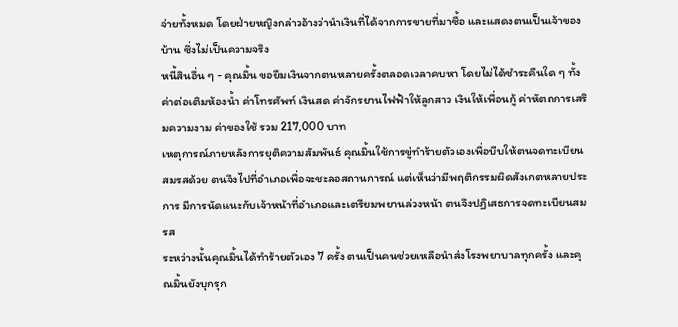จ่ายทั้งหมด โดยฝ่ายหญิงกล่าวอ้างว่านำเงินที่ได้จากการขายที่มาซื้อ และแสดงตนเป็นเจ้าของบ้าน ซึ่งไม่เป็นความจริง
หนี้สินอื่น ๆ - คุณมิ้น ขอยืมเงินจากตนหลายครั้งตลอดเวลาคบหา โดยไม่ได้ชำระคืนใด ๆ ทั้งค่าต่อเติมห้องน้ำ ค่าโทรศัพท์ เงินสด ค่าจักรยานไฟฟ้าให้ลูกสาว เงินให้เพื่อนกู้ ค่าหัตถการเสริมความงาม ค่าของใช้ รวม 217,000 บาท
เหตุการณ์ภายหลังการยุติความสัมพันธ์ คุณมิ้นใช้การขู่ทำร้ายตัวเองเพื่อบีบให้ตนจดทะเบียนสมรสด้วย ตนจึงไปที่อำเภอเพื่อจะชะลอสถานการณ์ แต่เห็นว่ามีพฤติกรรมผิดสังเกตหลายประการ มีการนัดแนะกับเจ้าหน้าที่อำเภอและเตรียมพยานล่วงหน้า ตนจึงปฏิเสธการจดทะเบียนสมรส
ระหว่างนั้นคุณมิ้นได้ทำร้ายตัวเอง 7 ครั้ง ตนเป็นคนช่วยเหลือนำส่งโรงพยาบาลทุกครั้ง และคุณมิ้นยังบุกรุก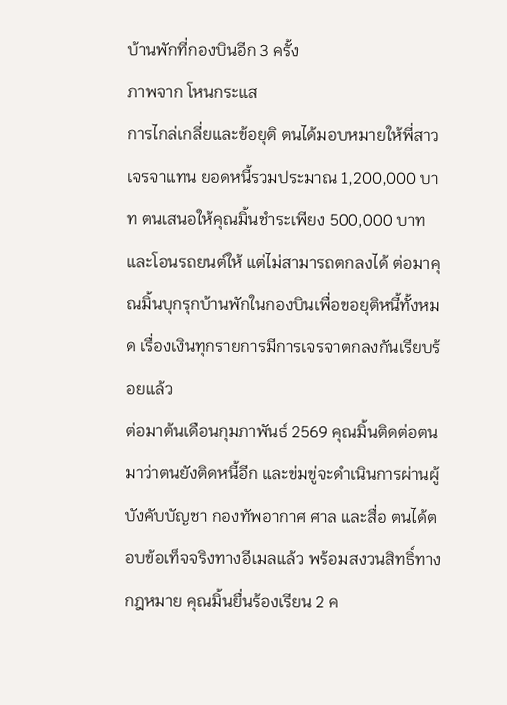บ้านพักที่กองบินอีก 3 ครั้ง
ภาพจาก โหนกระแส
การไกล่เกลี่ยและข้อยุติ ตนได้มอบหมายให้พี่สาวเจรจาแทน ยอดหนี้รวมประมาณ 1,200,000 บาท ตนเสนอให้คุณมิ้นชำระเพียง 500,000 บาท และโอนรถยนต์ให้ แต่ไม่สามารถตกลงได้ ต่อมาคุณมิ้นบุกรุกบ้านพักในกองบินเพื่อขอยุติหนี้ทั้งหมด เรื่องเงินทุกรายการมีการเจรจาตกลงกันเรียบร้อยแล้ว
ต่อมาต้นเดือนกุมภาพันธ์ 2569 คุณมิ้นติดต่อตนมาว่าตนยังติดหนี้อีก และข่มขู่จะดำเนินการผ่านผู้บังคับบัญชา กองทัพอากาศ ศาล และสื่อ ตนได้ตอบข้อเท็จจริงทางอีเมลแล้ว พร้อมสงวนสิทธิ์ทางกฎหมาย คุณมิ้นยื่นร้องเรียน 2 ค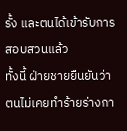รั้ง และตนได้เข้ารับการสอบสวนแล้ว
ทั้งนี้ ฝ่ายชายยืนยันว่าตนไม่เคยทำร้ายร่างกา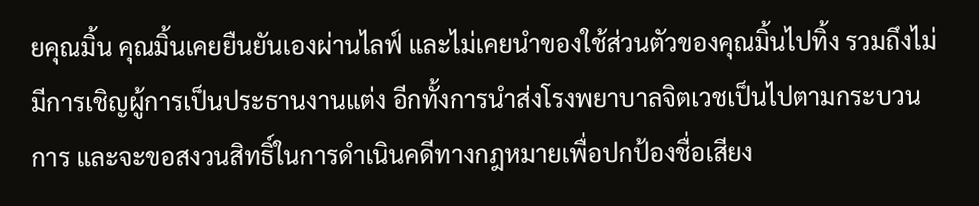ยคุณมิ้น คุณมิ้นเคยยืนยันเองผ่านไลฟ์ และไม่เคยนำของใช้ส่วนตัวของคุณมิ้นไปทิ้ง รวมถึงไม่มีการเชิญผู้การเป็นประธานงานแต่ง อีกทั้งการนำส่งโรงพยาบาลจิตเวชเป็นไปตามกระบวนการ และจะขอสงวนสิทธิ์ในการดำเนินคดีทางกฎหมายเพื่อปกป้องชื่อเสียง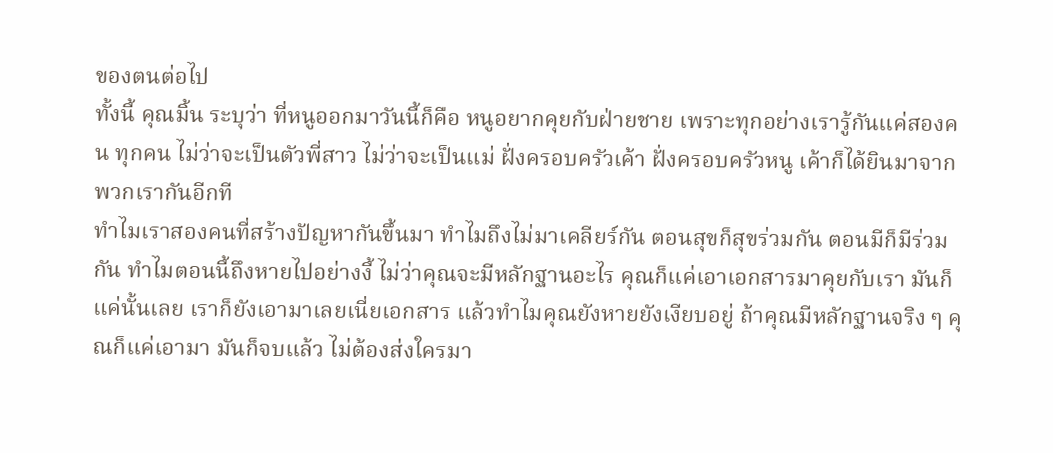ของตนต่อไป
ทั้งนี้ คุณมิ้น ระบุว่า ที่หนูออกมาวันนี้ก็คือ หนูอยากคุยกับฝ่ายชาย เพราะทุกอย่างเรารู้กันแค่สองคน ทุกคน ไม่ว่าจะเป็นตัวพี่สาว ไม่ว่าจะเป็นแม่ ฝั่งครอบครัวเค้า ฝั่งครอบครัวหนู เค้าก็ได้ยินมาจากพวกเรากันอีกที
ทำไมเราสองคนที่สร้างปัญหากันขึ้นมา ทำไมถึงไม่มาเคลียร์กัน ตอนสุขก็สุขร่วมกัน ตอนมีก็มีร่วมกัน ทำไมตอนนี้ถึงหายไปอย่างงี้ ไม่ว่าคุณจะมีหลักฐานอะไร คุณก็แค่เอาเอกสารมาคุยกับเรา มันก็แค่นั้นเลย เราก็ยังเอามาเลยเนี่ยเอกสาร แล้วทำไมคุณยังหายยังเงียบอยู่ ถ้าคุณมีหลักฐานจริง ๆ คุณก็แค่เอามา มันก็จบแล้ว ไม่ต้องส่งใครมา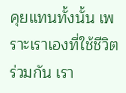คุยแทนทั้งนั้น เพราะเราเองที่ใช้ชีวิตร่วมกัน เรา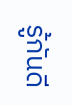รู้กันดี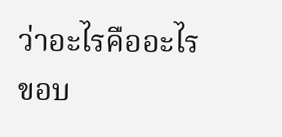ว่าอะไรคืออะไร
ขอบ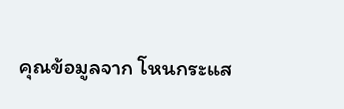คุณข้อมูลจาก โหนกระแส